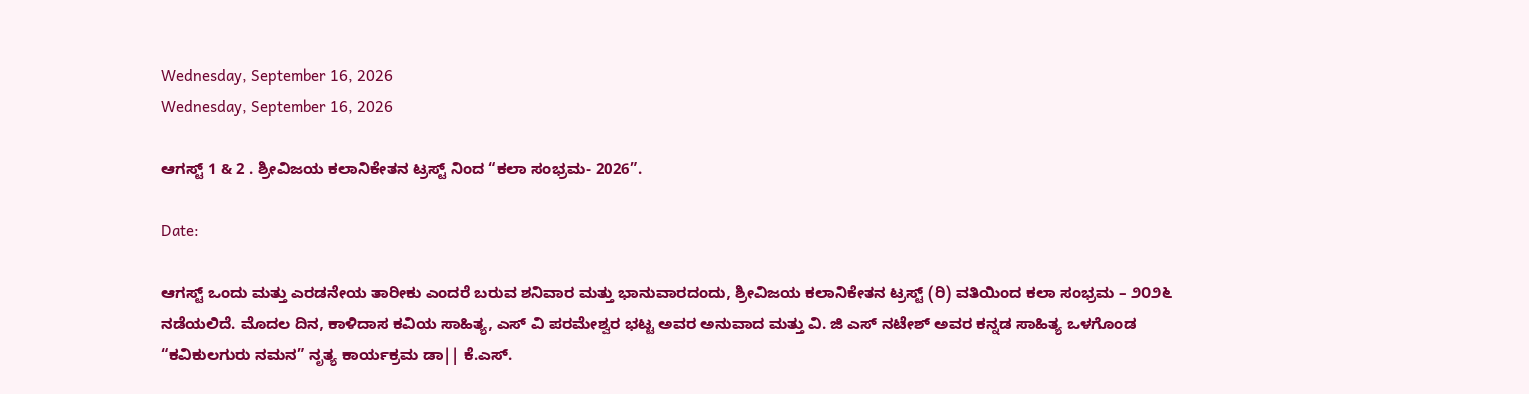Wednesday, September 16, 2026
Wednesday, September 16, 2026

ಆಗಸ್ಟ್ 1 & 2 . ಶ್ರೀವಿಜಯ ಕಲಾನಿಕೇತನ ಟ್ರಸ್ಟ್ ನಿಂದ “ಕಲಾ ಸಂಭ್ರಮ- 2026”.

Date:

ಆಗಸ್ಟ್ ಒಂದು ಮತ್ತು ಎರಡನೇಯ ತಾರೀಕು ಎಂದರೆ ಬರುವ ಶನಿವಾರ ಮತ್ತು ಭಾನುವಾರದಂದು, ಶ್ರೀವಿಜಯ ಕಲಾನಿಕೇತನ ಟ್ರಸ್ಟ್ (ರಿ) ವತಿಯಿಂದ ಕಲಾ ಸಂಭ್ರಮ – ೨೦೨೬ ನಡೆಯಲಿದೆ. ಮೊದಲ ದಿನ, ಕಾಳಿದಾಸ ಕವಿಯ ಸಾಹಿತ್ಯ, ಎಸ್ ವಿ ಪರಮೇಶ್ವರ ಭಟ್ಟ ಅವರ ಅನುವಾದ ಮತ್ತು ವಿ. ಜಿ ಎಸ್ ನಟೇಶ್ ಅವರ ಕನ್ನಡ ಸಾಹಿತ್ಯ ಒಳಗೊಂಡ “ಕವಿಕುಲಗುರು ನಮನ” ನೃತ್ಯ ಕಾರ್ಯಕ್ರಮ ಡಾ|| ಕೆ.ಎಸ್.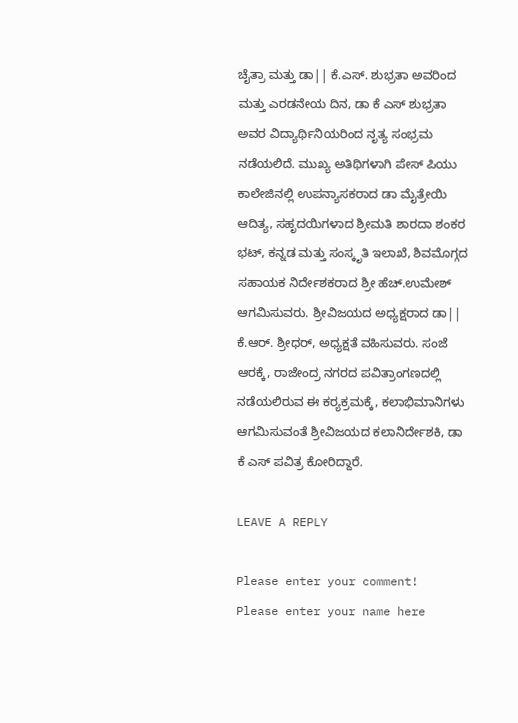ಚೈತ್ರಾ ಮತ್ತು ಡಾ|| ಕೆ.ಎಸ್. ಶುಭ್ರತಾ ಅವರಿಂದ ಮತ್ತು ಎರಡನೇಯ ದಿನ, ಡಾ ಕೆ ಎಸ್ ಶುಭ್ರತಾ ಅವರ ವಿದ್ಯಾರ್ಥಿನಿಯರಿಂದ ನೃತ್ಯ ಸಂಭ್ರಮ ನಡೆಯಲಿದೆ. ಮುಖ್ಯ ಅತಿಥಿಗಳಾಗಿ ಪೇಸ್ ಪಿಯು ಕಾಲೇಜಿನಲ್ಲಿ ಉಪನ್ಯಾಸಕರಾದ ಡಾ ಮೈತ್ರೇಯಿ ಆದಿತ್ಯ, ಸಹೃದಯಿಗಳಾದ ಶ್ರೀಮತಿ ಶಾರದಾ ಶಂಕರ ಭಟ್, ಕನ್ನಡ ಮತ್ತು ಸಂಸ್ಕೃತಿ ಇಲಾಖೆ, ಶಿವಮೊಗ್ಗದ ಸಹಾಯಕ ನಿರ್ದೇಶಕರಾದ ಶ್ರೀ ಹೆಚ್.ಉಮೇಶ್ ಆಗಮಿಸುವರು. ಶ್ರೀವಿಜಯದ ಅಧ್ಯಕ್ಷರಾದ ಡಾ|| ಕೆ.ಆರ್. ಶ್ರೀಧರ್, ಅಧ್ಯಕ್ಷತೆ ವಹಿಸುವರು. ಸಂಜೆ ಆರಕ್ಕೆ, ರಾಜೇಂದ್ರ ನಗರದ ಪವಿತ್ರಾಂಗಣದಲ್ಲಿ ನಡೆಯಲಿರುವ ಈ ಕರ‍್ಯಕ್ರಮಕ್ಕೆ, ಕಲಾಭಿಮಾನಿಗಳು ಆಗಮಿಸುವಂತೆ ಶ್ರೀವಿಜಯದ ಕಲಾನಿರ್ದೇಶಕಿ, ಡಾ ಕೆ ಎಸ್ ಪವಿತ್ರ ಕೋರಿದ್ದಾರೆ.

LEAVE A REPLY

Please enter your comment!
Please enter your name here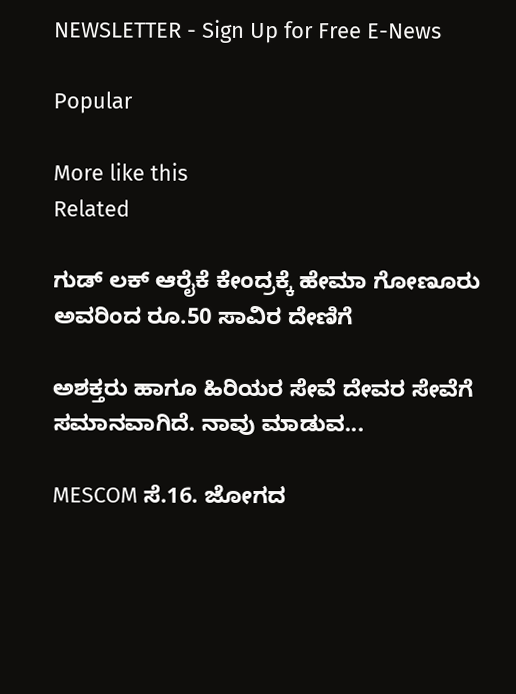NEWSLETTER - Sign Up for Free E-News

Popular

More like this
Related

ಗುಡ್ ಲಕ್ ಆರೈಕೆ ಕೇಂದ್ರಕ್ಕೆ ಹೇಮಾ ಗೋಣೂರು ಅವರಿಂದ ರೂ.50 ಸಾವಿರ ದೇಣಿಗೆ

ಅಶಕ್ತರು ಹಾಗೂ ಹಿರಿಯರ ಸೇವೆ ದೇವರ ಸೇವೆಗೆ ಸಮಾನವಾಗಿದೆ. ನಾವು ಮಾಡುವ...

MESCOM ಸೆ.16. ಜೋಗದ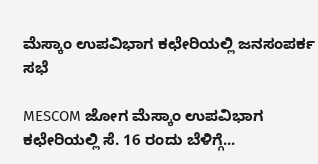ಮೆಸ್ಕಾಂ ಉಪವಿಭಾಗ ಕಛೇರಿಯಲ್ಲಿ ಜನಸಂಪರ್ಕ ಸಭೆ

MESCOM ಜೋಗ ಮೆಸ್ಕಾಂ ಉಪವಿಭಾಗ ಕಛೇರಿಯಲ್ಲಿ ಸೆ. 16 ರಂದು ಬೆಳಿಗ್ಗೆ...